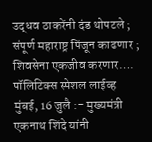उद्धव ठाकरेंनी दंड थोपटले ; संपूर्ण महाराष्ट्र पिंजून काढणार ; शिवसेना एकजीव करणार….
पॉलिटिक्स स्पेशल लाईव्ह
मुंबई, 16 जुलै :- मुख्यमंत्री एकनाथ शिंदे यांनी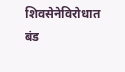शिवसेनेविरोधात बंड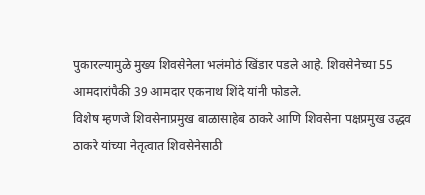पुकारल्यामुळे मुख्य शिवसेनेला भलंमोठं खिंडार पडले आहे. शिवसेनेच्या 55 आमदारांपैकी 39 आमदार एकनाथ शिंदे यांनी फोडले.
विशेष म्हणजे शिवसेनाप्रमुख बाळासाहेब ठाकरे आणि शिवसेना पक्षप्रमुख उद्धव ठाकरे यांच्या नेतृत्वात शिवसेनेसाठी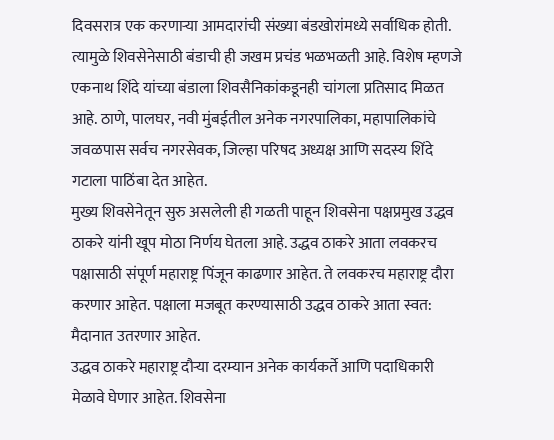दिवसरात्र एक करणाऱ्या आमदारांची संख्या बंडखोरांमध्ये सर्वाधिक होती. त्यामुळे शिवसेनेसाठी बंडाची ही जखम प्रचंड भळभळती आहे. विशेष म्हणजे एकनाथ शिंदे यांच्या बंडाला शिवसैनिकांकडूनही चांगला प्रतिसाद मिळत आहे. ठाणे, पालघर, नवी मुंबईतील अनेक नगरपालिका, महापालिकांचे जवळपास सर्वच नगरसेवक, जिल्हा परिषद अध्यक्ष आणि सदस्य शिंदे गटाला पाठिंबा देत आहेत.
मुख्य शिवसेनेतून सुरु असलेली ही गळती पाहून शिवसेना पक्षप्रमुख उद्धव ठाकरे यांनी खूप मोठा निर्णय घेतला आहे. उद्धव ठाकरे आता लवकरच पक्षासाठी संपूर्ण महाराष्ट्र पिंजून काढणार आहेत. ते लवकरच महाराष्ट्र दौरा करणार आहेत. पक्षाला मजबूत करण्यासाठी उद्धव ठाकरे आता स्वत: मैदानात उतरणार आहेत.
उद्धव ठाकरे महाराष्ट्र दौऱ्या दरम्यान अनेक कार्यकर्ते आणि पदाधिकारी मेळावे घेणार आहेत. शिवसेना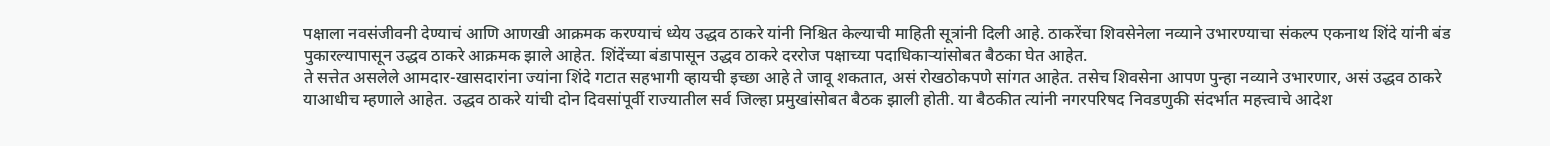पक्षाला नवसंजीवनी देण्याचं आणि आणखी आक्रमक करण्याचं ध्येय उद्धव ठाकरे यांनी निश्चित केल्याची माहिती सूत्रांनी दिली आहे. ठाकरेंचा शिवसेनेला नव्याने उभारण्याचा संकल्प एकनाथ शिंदे यांनी बंड पुकारल्यापासून उद्धव ठाकरे आक्रमक झाले आहेत. शिंदेंच्या बंडापासून उद्धव ठाकरे दररोज पक्षाच्या पदाधिकाऱ्यांसोबत बैठका घेत आहेत.
ते सत्तेत असलेले आमदार-खासदारांना ज्यांना शिंदे गटात सहभागी व्हायची इच्छा आहे ते जावू शकतात, असं रोखठोकपणे सांगत आहेत. तसेच शिवसेना आपण पुन्हा नव्याने उभारणार, असं उद्धव ठाकरे याआधीच म्हणाले आहेत. उद्धव ठाकरे यांची दोन दिवसांपूर्वी राज्यातील सर्व जिल्हा प्रमुखांसोबत बैठक झाली होती. या बैठकीत त्यांनी नगरपरिषद निवडणुकी संदर्भात महत्त्वाचे आदेश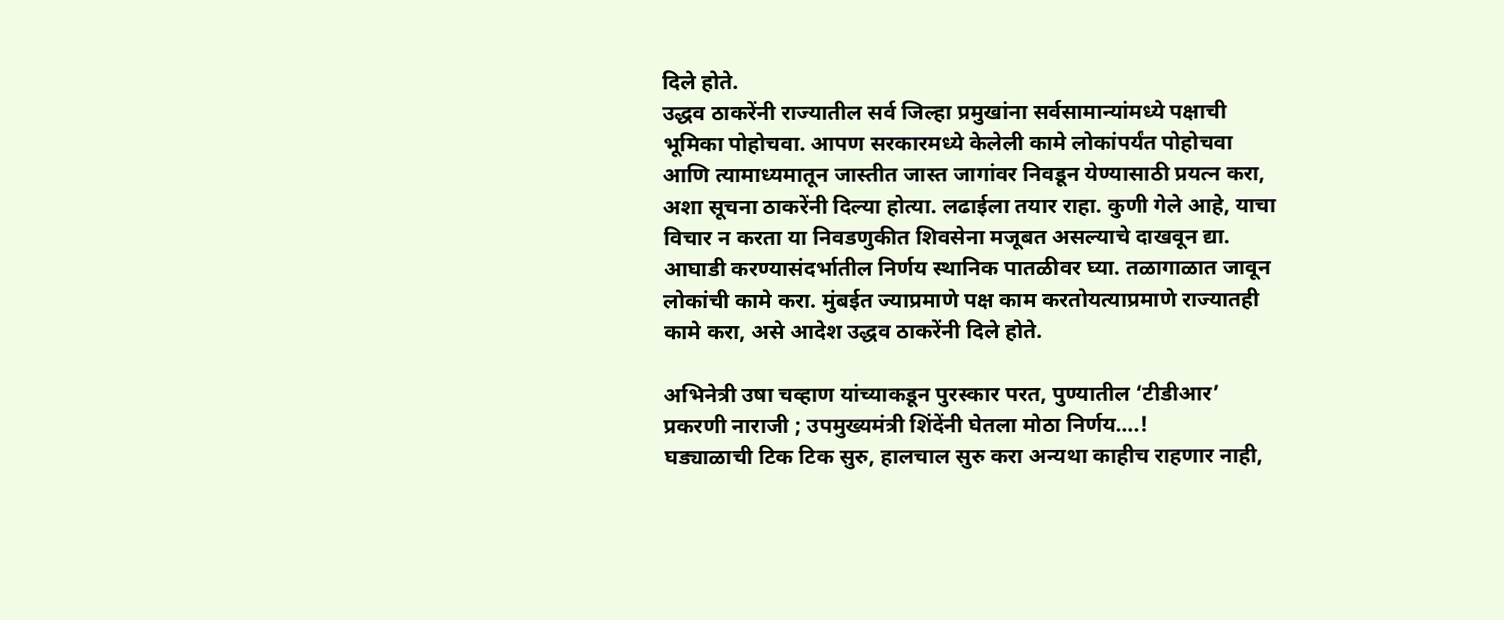दिले होते.
उद्धव ठाकरेंनी राज्यातील सर्व जिल्हा प्रमुखांना सर्वसामान्यांमध्ये पक्षाची भूमिका पोहोचवा. आपण सरकारमध्ये केलेली कामे लोकांपर्यंत पोहोचवा आणि त्यामाध्यमातून जास्तीत जास्त जागांवर निवडून येण्यासाठी प्रयत्न करा, अशा सूचना ठाकरेंनी दिल्या होत्या. लढाईला तयार राहा. कुणी गेले आहे, याचा विचार न करता या निवडणुकीत शिवसेना मजूबत असल्याचे दाखवून द्या. आघाडी करण्यासंदर्भातील निर्णय स्थानिक पातळीवर घ्या. तळागाळात जावून लोकांची कामे करा. मुंबईत ज्याप्रमाणे पक्ष काम करतोयत्याप्रमाणे राज्यातही कामे करा, असे आदेश उद्धव ठाकरेंनी दिले होते.

अभिनेत्री उषा चव्हाण यांच्याकडून पुरस्कार परत, पुण्यातील ‘टीडीआर’ प्रकरणी नाराजी ; उपमुख्यमंत्री शिंदेंनी घेतला मोठा निर्णय….!
घड्याळाची टिक टिक सुरु, हालचाल सुरु करा अन्यथा काहीच राहणार नाही,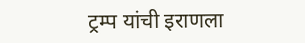ट्रम्प यांची इराणला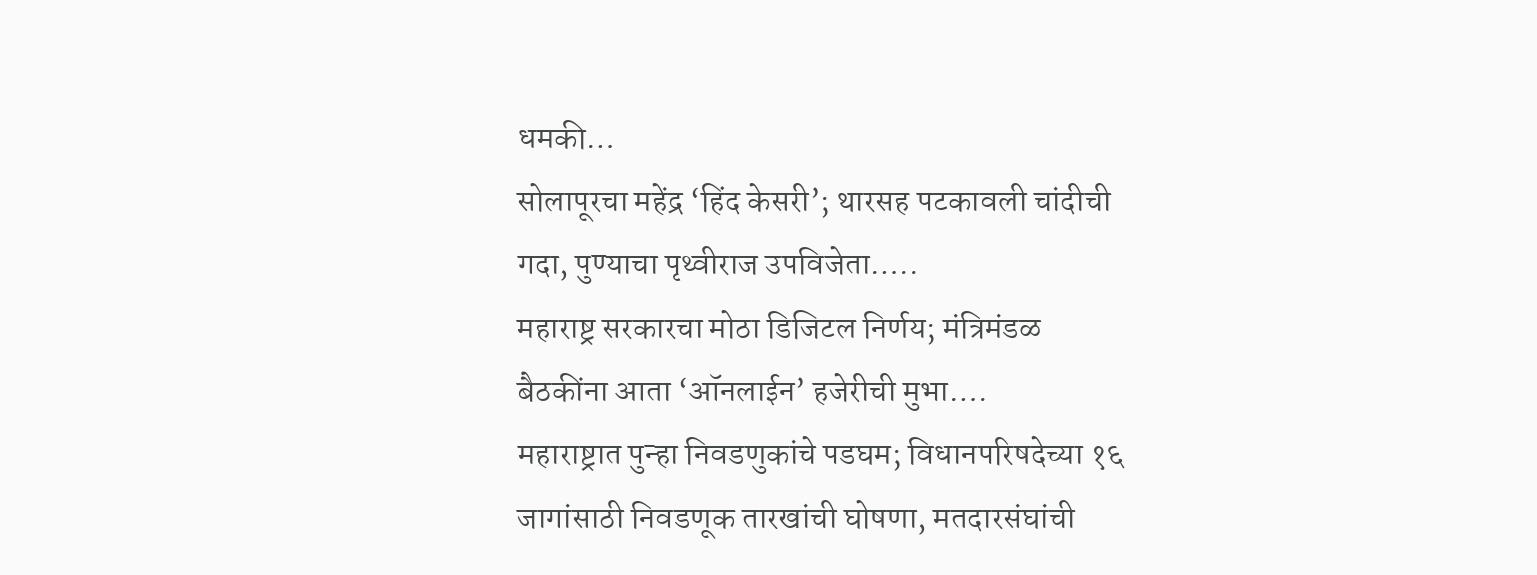धमकी…
सोलापूरचा महेंद्र ‘हिंद केसरी’; थारसह पटकावली चांदीची गदा, पुण्याचा पृथ्वीराज उपविजेता…..
महाराष्ट्र सरकारचा मोठा डिजिटल निर्णय; मंत्रिमंडळ बैठकींना आता ‘ऑनलाईन’ हजेरीची मुभा….
महाराष्ट्रात पुन्हा निवडणुकांचे पडघम; विधानपरिषदेच्या १६ जागांसाठी निवडणूक तारखांची घोषणा, मतदारसंघांची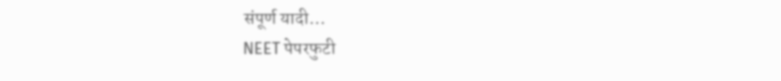संपूर्ण यादी…
NEET पेपरफुटी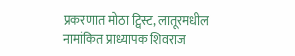प्रकरणात मोठा ट्विस्ट, लातूरमधील नामांकित प्राध्यापक शिवराज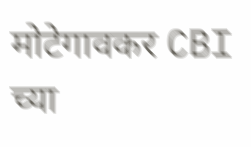मोटेगावकर CBI च्या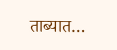ताब्यात…